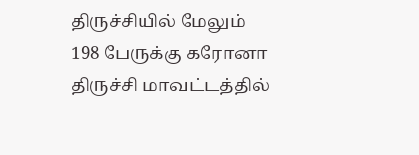திருச்சியில் மேலும் 198 பேருக்கு கரோனா
திருச்சி மாவட்டத்தில்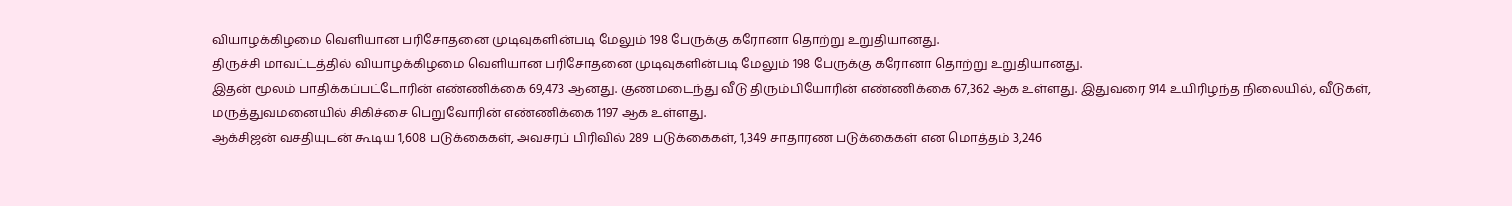வியாழக்கிழமை வெளியான பரிசோதனை முடிவுகளின்படி மேலும் 198 பேருக்கு கரோனா தொற்று உறுதியானது.
திருச்சி மாவட்டத்தில் வியாழக்கிழமை வெளியான பரிசோதனை முடிவுகளின்படி மேலும் 198 பேருக்கு கரோனா தொற்று உறுதியானது.
இதன் மூலம் பாதிக்கப்பட்டோரின் எண்ணிக்கை 69,473 ஆனது. குணமடைந்து வீடு திரும்பியோரின் எண்ணிக்கை 67,362 ஆக உள்ளது. இதுவரை 914 உயிரிழந்த நிலையில், வீடுகள், மருத்துவமனையில் சிகிச்சை பெறுவோரின் எண்ணிக்கை 1197 ஆக உள்ளது.
ஆக்சிஜன் வசதியுடன் கூடிய 1,608 படுக்கைகள், அவசரப் பிரிவில் 289 படுக்கைகள், 1,349 சாதாரண படுக்கைகள் என மொத்தம் 3,246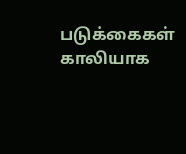படுக்கைகள் காலியாக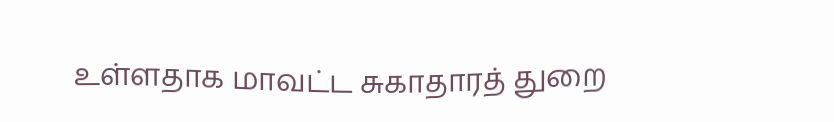உள்ளதாக மாவட்ட சுகாதாரத் துறை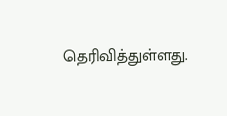தெரிவித்துள்ளது.